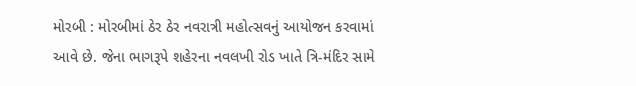મોરબી : મોરબીમાં ઠેર ઠેર નવરાત્રી મહોત્સવનું આયોજન કરવામાં આવે છે. જેના ભાગરૂપે શહેરના નવલખી રોડ ખાતે ત્રિ-મંદિર સામે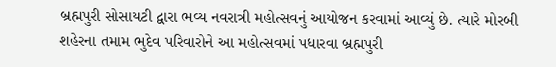બ્રહ્મપુરી સોસાયટી દ્વારા ભવ્ય નવરાત્રી મહોત્સવનું આયોજન કરવામાં આવ્યું છે. ત્યારે મોરબી શહેરના તમામ ભુદેવ પરિવારોને આ મહોત્સવમાં પધારવા બ્રહ્મપુરી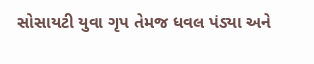સોસાયટી યુવા ગૃપ તેમજ ધવલ પંડ્યા અને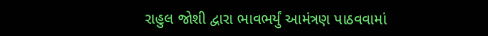રાહુલ જોશી દ્વારા ભાવભર્યું આમંત્રણ પાઠવવામાં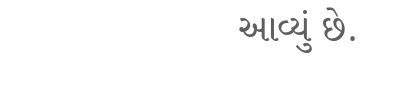આવ્યું છે.